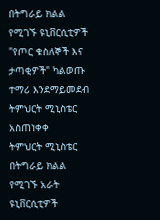በትግራይ ክልል የሚገኙ ዩኒቨርሲቲዎች "የጦር ቁስለኞች እና ታጣቂዎች" ካልወጡ ተማሪ እንደማይመደብ ትምህርት ሚኒስቴር አስጠነቀቀ
ትምህርት ሚኒስቴር በትግራይ ክልል የሚገኙ አራት ዩኒቨርሲቲዎች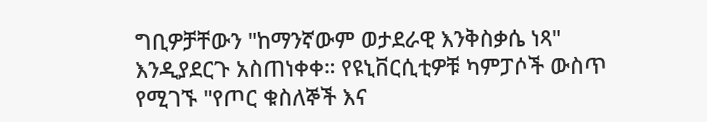ግቢዎቻቸውን "ከማንኛውም ወታደራዊ እንቅስቃሴ ነጻ" እንዲያደርጉ አስጠነቀቀ። የዩኒቨርሲቲዎቹ ካምፓሶች ውስጥ የሚገኙ "የጦር ቁስለኞች እና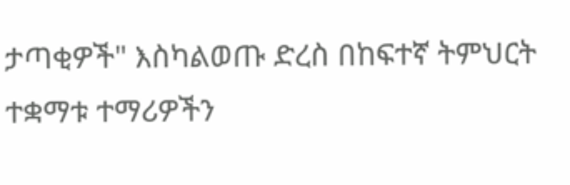ታጣቂዎች" እስካልወጡ ድረስ በከፍተኛ ትምህርት ተቋማቱ ተማሪዎችን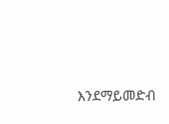እንደማይመድብ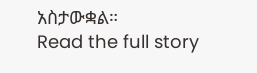አስታውቋል።
Read the full story